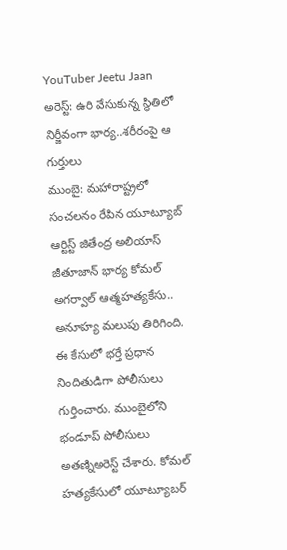YouTuber Jeetu Jaan అరెస్ట్: ఉరి వేసుకున్న స్థితిలో నిర్జీవంగా భార్య..శరీరంపై ఆ గుర్తులు
ముంబై: మహారాష్ట్రలో సంచలనం రేపిన యూట్యూబ్ ఆర్టిస్ట్ జితేంద్ర అలియాస్ జీతూజాన్ భార్య కోమల్ అగర్వాల్ ఆత్మహత్యకేసు.. అనూహ్య మలుపు తిరిగింది. ఈ కేసులో భర్తే ప్రధాన నిందితుడిగా పోలీసులు గుర్తించారు. ముంబైలోని భండూప్ పోలీసులు అతణ్నిఅరెస్ట్ చేశారు. కోమల్ హత్యకేసులో యూట్యూబర్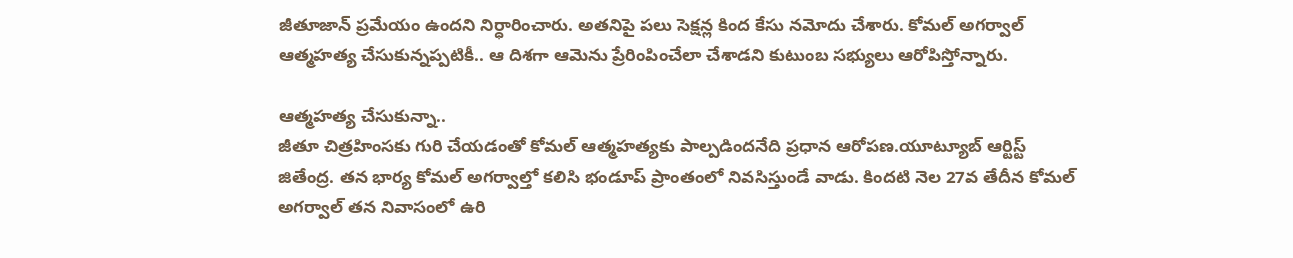జీతూజాన్ ప్రమేయం ఉందని నిర్ధారించారు. అతనిపై పలు సెక్షన్ల కింద కేసు నమోదు చేశారు. కోమల్ అగర్వాల్ ఆత్మహత్య చేసుకున్నప్పటికీ.. ఆ దిశగా ఆమెను ప్రేరింపించేలా చేశాడని కుటుంబ సభ్యులు ఆరోపిస్తోన్నారు.

ఆత్మహత్య చేసుకున్నా..
జీతూ చిత్రహింసకు గురి చేయడంతో కోమల్ ఆత్మహత్యకు పాల్పడిందనేది ప్రధాన ఆరోపణ.యూట్యూబ్ ఆర్టిస్ట్ జితేంద్ర. తన భార్య కోమల్ అగర్వాల్తో కలిసి భండూప్ ప్రాంతంలో నివసిస్తుండే వాడు. కిందటి నెల 27వ తేదీన కోమల్ అగర్వాల్ తన నివాసంలో ఉరి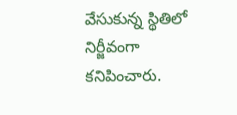వేసుకున్న స్థితిలో నిర్జీవంగా కనిపించారు.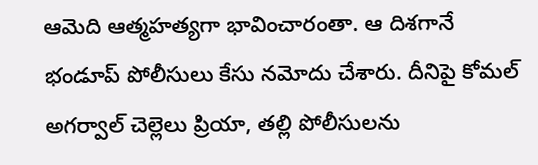ఆమెది ఆత్మహత్యగా భావించారంతా. ఆ దిశగానే భండూప్ పోలీసులు కేసు నమోదు చేశారు. దీనిపై కోమల్ అగర్వాల్ చెల్లెలు ప్రియా, తల్లి పోలీసులను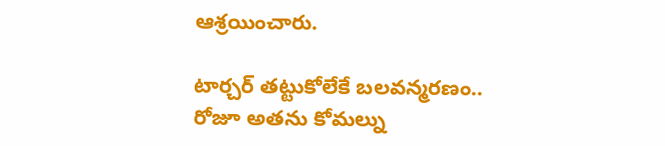ఆశ్రయించారు.

టార్చర్ తట్టుకోలేకే బలవన్మరణం..
రోజూ అతను కోమల్ను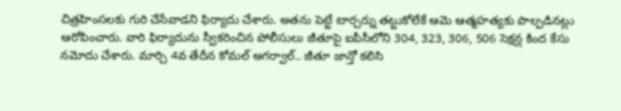చిత్రహింసలకు గురి చేసేవాడని ఫిర్యాదు చేశారు. అతను పెట్టే టార్చర్ను తట్టుకోలేకే ఆమె ఆత్మహత్యకు పాల్పడినట్లు ఆరోపించారు. వారి ఫిర్యాదును స్వీకరించిన పోలీసులు జీతూపై ఐపీసీలోని 304, 323, 306, 506 సెక్షన్ల కింద కేసు నమోదు చేశారు. మార్చి 4వ తేదీన కోమల్ అగర్వాల్.. జీతూ జాన్తో కలిసి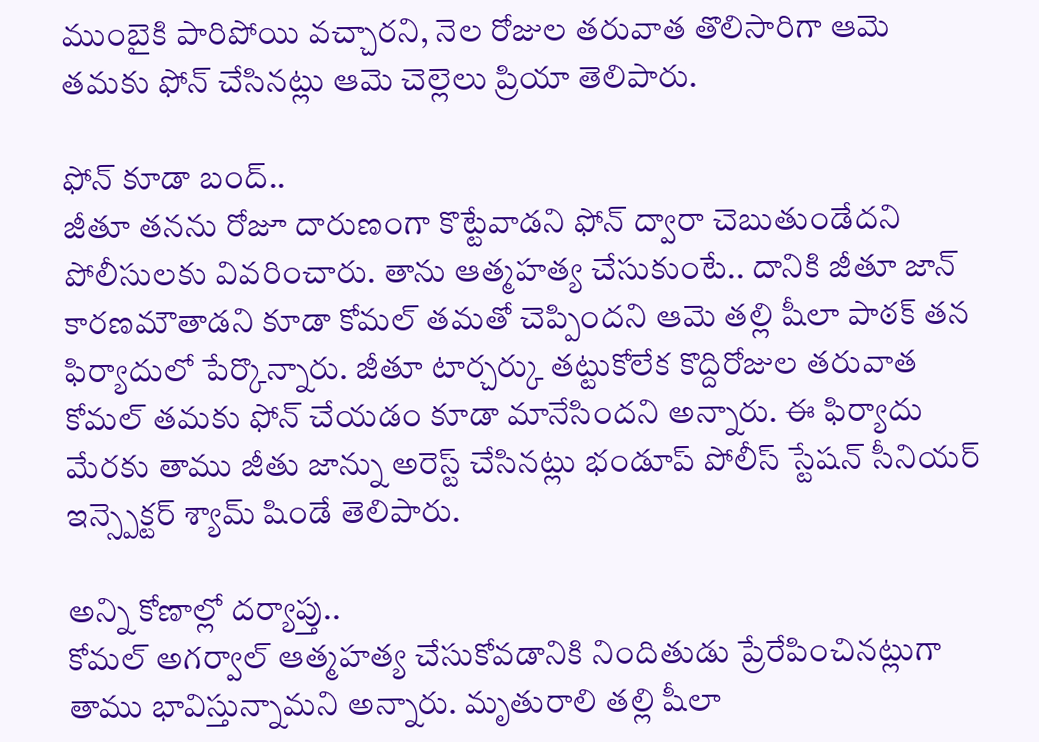ముంబైకి పారిపోయి వచ్చారని, నెల రోజుల తరువాత తొలిసారిగా ఆమె తమకు ఫోన్ చేసినట్లు ఆమె చెల్లెలు ప్రియా తెలిపారు.

ఫోన్ కూడా బంద్..
జీతూ తనను రోజూ దారుణంగా కొట్టేవాడని ఫోన్ ద్వారా చెబుతుండేదని పోలీసులకు వివరించారు. తాను ఆత్మహత్య చేసుకుంటే.. దానికి జీతూ జాన్ కారణమౌతాడని కూడా కోమల్ తమతో చెప్పిందని ఆమె తల్లి షీలా పాఠక్ తన ఫిర్యాదులో పేర్కొన్నారు. జీతూ టార్చర్కు తట్టుకోలేక కొద్దిరోజుల తరువాత కోమల్ తమకు ఫోన్ చేయడం కూడా మానేసిందని అన్నారు. ఈ ఫిర్యాదు మేరకు తాము జీతు జాన్ను అరెస్ట్ చేసినట్లు భండూప్ పోలీస్ స్టేషన్ సీనియర్ ఇన్స్పెక్టర్ శ్యామ్ షిండే తెలిపారు.

అన్ని కోణాల్లో దర్యాప్తు..
కోమల్ అగర్వాల్ ఆత్మహత్య చేసుకోవడానికి నిందితుడు ప్రేరేపించినట్లుగా తాము భావిస్తున్నామని అన్నారు. మృతురాలి తల్లి షీలా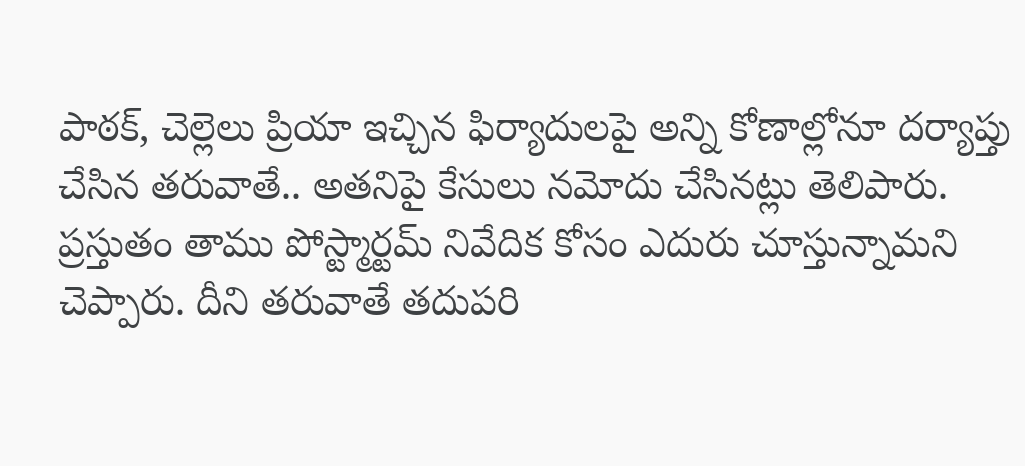పాఠక్, చెల్లెలు ప్రియా ఇచ్చిన ఫిర్యాదులపై అన్ని కోణాల్లోనూ దర్యాప్తు చేసిన తరువాతే.. అతనిపై కేసులు నమోదు చేసినట్లు తెలిపారు. ప్రస్తుతం తాము పోస్ట్మార్టమ్ నివేదిక కోసం ఎదురు చూస్తున్నామని చెప్పారు. దీని తరువాతే తదుపరి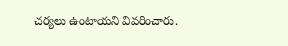చర్యలు ఉంటాయని వివరించారు.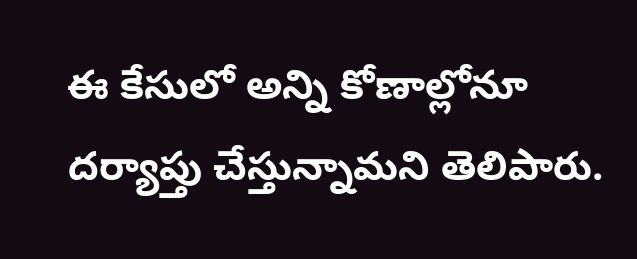ఈ కేసులో అన్ని కోణాల్లోనూ దర్యాప్తు చేస్తున్నామని తెలిపారు.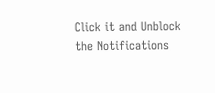Click it and Unblock the Notifications